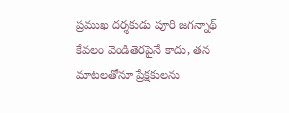ప్రముఖ దర్శకుడు పూరి జగన్నాథ్ కేవలం వెండితెరపైనే కాదు, తన మాటలతోనూ ప్రేక్షకులను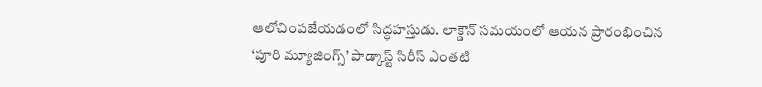ఆలోచింపజేయడంలో సిద్ధహస్తుడు. లాక్డౌన్ సమయంలో ఆయన ప్రారంభించిన ‘పూరి మ్యూజింగ్స్’ పాడ్కాస్ట్ సిరీస్ ఎంతటి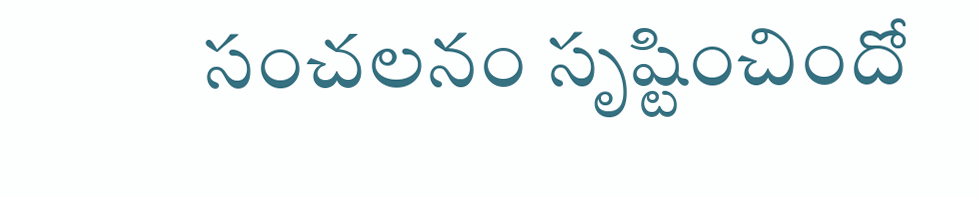సంచలనం సృష్టించిందో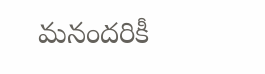మనందరికీ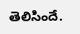తెలిసిందే.